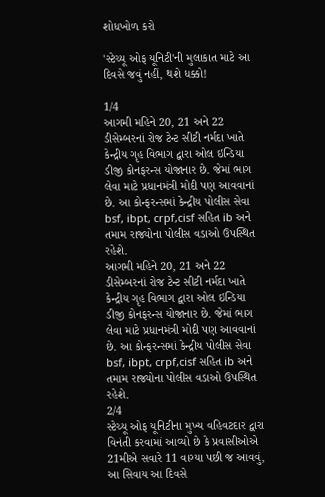શોધખોળ કરો

'સ્ટેચ્યૂ ઓફ યૂનિટી'ની મુલાકાત માટે આ દિવસે જવું નહીં, થશે ધક્કો!

1/4
આગમી મહિને 20, 21 અને 22 ડીસેમ્બરનાં રોજ ટેન્ટ સીટી નર્મદા ખાતે કેન્દ્રીય ગૃહ વિભાગ દ્વારા ઓલ ઇન્ડિયા ડીજી કોનફરન્સ યોજાનાર છે. જેમાં ભાગ લેવા માટે પ્રધાનમંત્રી મોદી પણ આવવાનાં છે. આ કોન્ફરન્સમાં કેન્દ્રીય પોલીસ સેવા bsf, ibpt, crpf,cisf સહિત ib અને તમામ રાજ્યોના પોલીસ વડાઓ ઉપસ્થિત રહેશે.
આગમી મહિને 20, 21 અને 22 ડીસેમ્બરનાં રોજ ટેન્ટ સીટી નર્મદા ખાતે કેન્દ્રીય ગૃહ વિભાગ દ્વારા ઓલ ઇન્ડિયા ડીજી કોનફરન્સ યોજાનાર છે. જેમાં ભાગ લેવા માટે પ્રધાનમંત્રી મોદી પણ આવવાનાં છે. આ કોન્ફરન્સમાં કેન્દ્રીય પોલીસ સેવા bsf, ibpt, crpf,cisf સહિત ib અને તમામ રાજ્યોના પોલીસ વડાઓ ઉપસ્થિત રહેશે.
2/4
સ્ટેચ્યૂ ઓફ યૂનિટીના મુખ્ય વહિવટદાર દ્વારા વિનંતી કરવામાં આવ્યો છે કે પ્રવાસીઓએ 21મીએ સવારે 11 વાગ્યા પછી જ આવવું, આ સિવાય આ દિવસે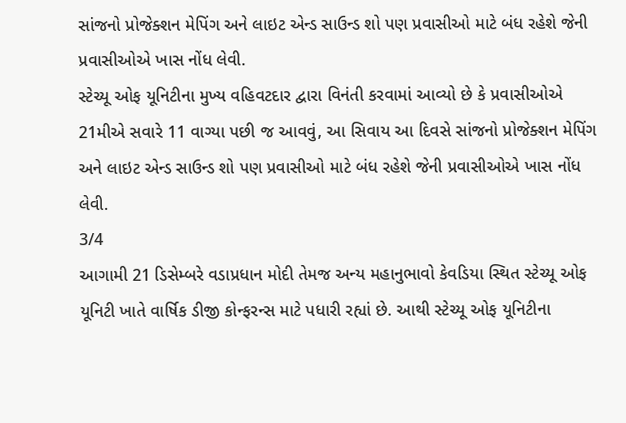સાંજનો પ્રોજેક્શન મેપિંગ અને લાઇટ એન્ડ સાઉન્ડ શો પણ પ્રવાસીઓ માટે બંધ રહેશે જેની પ્રવાસીઓએ ખાસ નોંધ લેવી.
સ્ટેચ્યૂ ઓફ યૂનિટીના મુખ્ય વહિવટદાર દ્વારા વિનંતી કરવામાં આવ્યો છે કે પ્રવાસીઓએ 21મીએ સવારે 11 વાગ્યા પછી જ આવવું, આ સિવાય આ દિવસે સાંજનો પ્રોજેક્શન મેપિંગ અને લાઇટ એન્ડ સાઉન્ડ શો પણ પ્રવાસીઓ માટે બંધ રહેશે જેની પ્રવાસીઓએ ખાસ નોંધ લેવી.
3/4
આગામી 21 ડિસેમ્બરે વડાપ્રધાન મોદી તેમજ અન્ય મહાનુભાવો કેવડિયા સ્થિત સ્ટેચ્યૂ ઓફ યૂનિટી ખાતે વાર્ષિક ડીજી કોન્ફરન્સ માટે પધારી રહ્યાં છે. આથી સ્ટેચ્યૂ ઓફ યૂનિટીના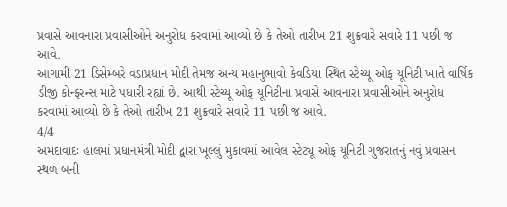પ્રવાસે આવનારા પ્રવાસીઓને અનુરોધ કરવામાં આવ્યો છે કે તેઓ તારીખ 21 શુક્રવારે સવારે 11 પછી જ આવે.
આગામી 21 ડિસેમ્બરે વડાપ્રધાન મોદી તેમજ અન્ય મહાનુભાવો કેવડિયા સ્થિત સ્ટેચ્યૂ ઓફ યૂનિટી ખાતે વાર્ષિક ડીજી કોન્ફરન્સ માટે પધારી રહ્યાં છે. આથી સ્ટેચ્યૂ ઓફ યૂનિટીના પ્રવાસે આવનારા પ્રવાસીઓને અનુરોધ કરવામાં આવ્યો છે કે તેઓ તારીખ 21 શુક્રવારે સવારે 11 પછી જ આવે.
4/4
અમદાવાદઃ હાલમાં પ્રધાનમંત્રી મોદી દ્વારા ખૂલ્લું મુકાવમાં આવેલ સ્ટેટ્યૂ ઓફ યૂનિટી ગુજરાતનું નવું પ્રવાસન સ્થળ બની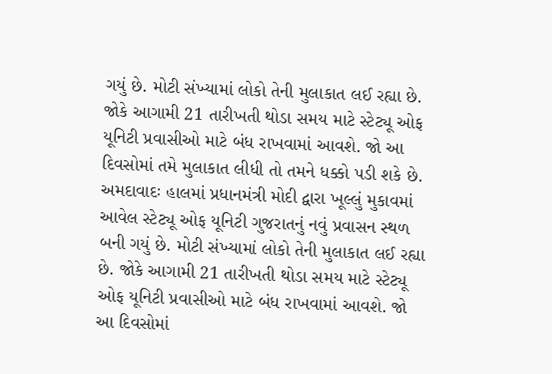ગયું છે. મોટી સંખ્યામાં લોકો તેની મુલાકાત લઈ રહ્યા છે. જોકે આગામી 21 તારીખતી થોડા સમય માટે સ્ટેટ્યૂ ઓફ યૂનિટી પ્રવાસીઓ માટે બંધ રાખવામાં આવશે. જો આ દિવસોમાં તમે મુલાકાત લીધી તો તમને ધક્કો પડી શકે છે.
અમદાવાદઃ હાલમાં પ્રધાનમંત્રી મોદી દ્વારા ખૂલ્લું મુકાવમાં આવેલ સ્ટેટ્યૂ ઓફ યૂનિટી ગુજરાતનું નવું પ્રવાસન સ્થળ બની ગયું છે. મોટી સંખ્યામાં લોકો તેની મુલાકાત લઈ રહ્યા છે. જોકે આગામી 21 તારીખતી થોડા સમય માટે સ્ટેટ્યૂ ઓફ યૂનિટી પ્રવાસીઓ માટે બંધ રાખવામાં આવશે. જો આ દિવસોમાં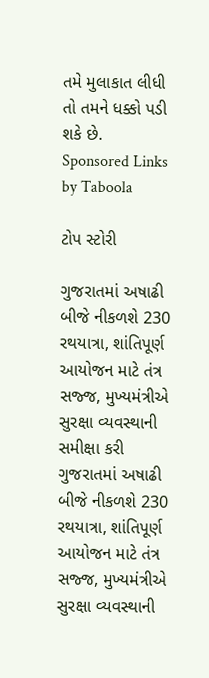તમે મુલાકાત લીધી તો તમને ધક્કો પડી શકે છે.
Sponsored Links by Taboola

ટોપ સ્ટોરી

ગુજરાતમાં અષાઢી બીજે નીકળશે 230 રથયાત્રા, શાંતિપૂર્ણ આયોજન માટે તંત્ર સજ્જ, મુખ્યમંત્રીએ સુરક્ષા વ્યવસ્થાની સમીક્ષા કરી
ગુજરાતમાં અષાઢી બીજે નીકળશે 230 રથયાત્રા, શાંતિપૂર્ણ આયોજન માટે તંત્ર સજ્જ, મુખ્યમંત્રીએ સુરક્ષા વ્યવસ્થાની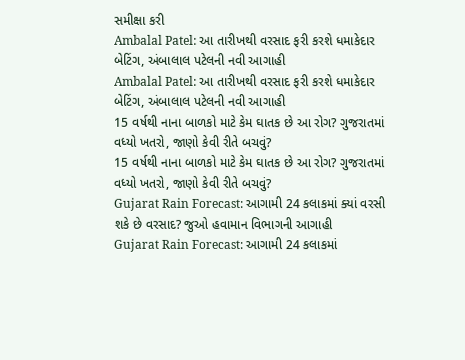સમીક્ષા કરી
Ambalal Patel: આ તારીખથી વરસાદ ફરી કરશે ધમાકેદાર બેટિંગ, અંબાલાલ પટેલની નવી આગાહી
Ambalal Patel: આ તારીખથી વરસાદ ફરી કરશે ધમાકેદાર બેટિંગ, અંબાલાલ પટેલની નવી આગાહી
15 વર્ષથી નાના બાળકો માટે કેમ ઘાતક છે આ રોગ? ગુજરાતમાં વધ્યો ખતરો, જાણો કેવી રીતે બચવું?
15 વર્ષથી નાના બાળકો માટે કેમ ઘાતક છે આ રોગ? ગુજરાતમાં વધ્યો ખતરો, જાણો કેવી રીતે બચવું?
Gujarat Rain Forecast: આગામી 24 કલાકમાં ક્યાં વરસી શકે છે વરસાદ? જુઓ હવામાન વિભાગની આગાહી
Gujarat Rain Forecast: આગામી 24 કલાકમાં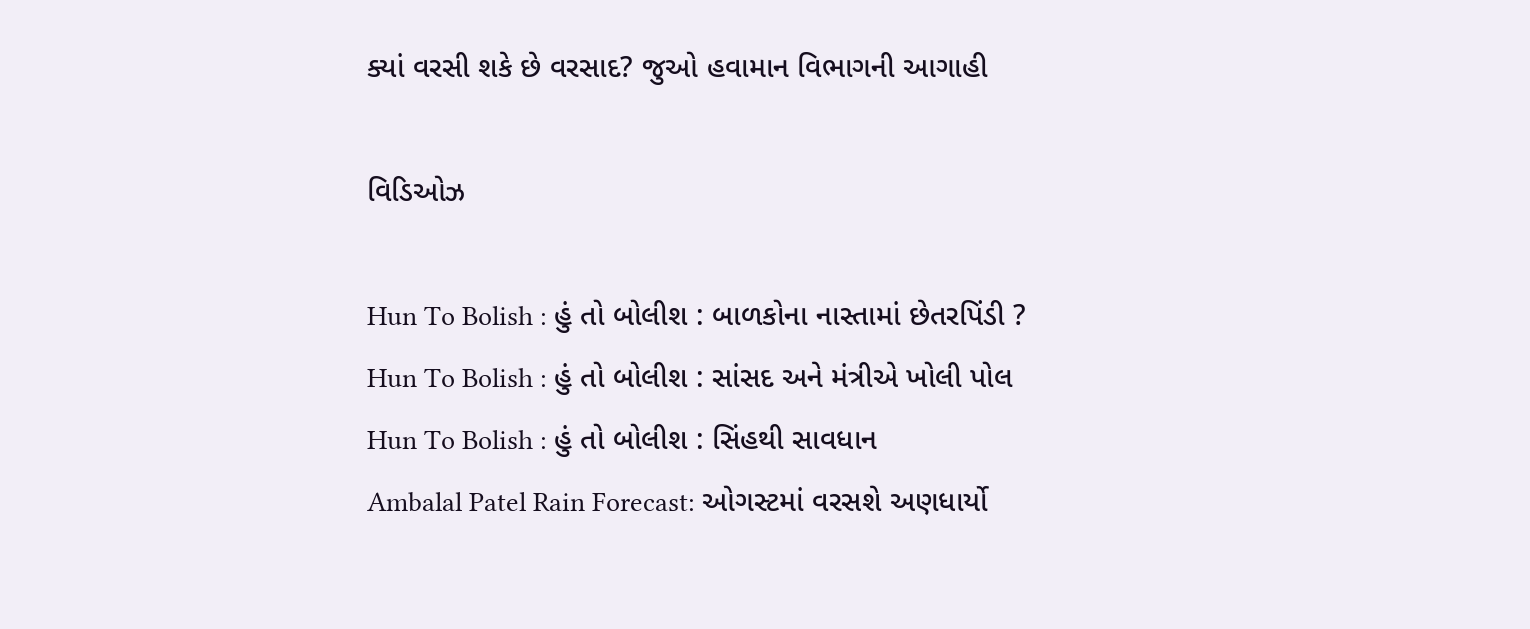ક્યાં વરસી શકે છે વરસાદ? જુઓ હવામાન વિભાગની આગાહી

વિડિઓઝ

Hun To Bolish : હું તો બોલીશ : બાળકોના નાસ્તામાં છેતરપિંડી ?
Hun To Bolish : હું તો બોલીશ : સાંસદ અને મંત્રીએ ખોલી પોલ
Hun To Bolish : હું તો બોલીશ : સિંહથી સાવધાન
Ambalal Patel Rain Forecast: ઓગસ્ટમાં વરસશે અણધાર્યો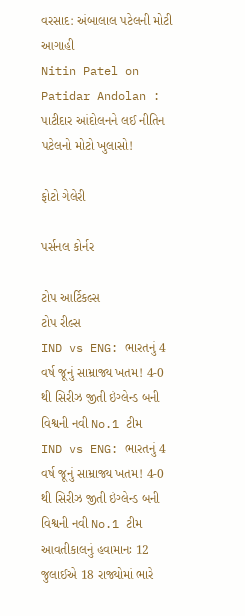વરસાદ: અંબાલાલ પટેલની મોટી આગાહી
Nitin Patel on Patidar Andolan : પાટીદાર આંદોલનને લઈ નીતિન પટેલનો મોટો ખુલાસો!

ફોટો ગેલેરી

પર્સનલ કોર્નર

ટોપ આર્ટિકલ્સ
ટોપ રીલ્સ
IND vs ENG: ભારતનું 4 વર્ષ જૂનું સામ્રાજ્ય ખતમ! 4-0 થી સિરીઝ જીતી ઇંગ્લેન્ડ બની વિશ્વની નવી No.1 ટીમ
IND vs ENG: ભારતનું 4 વર્ષ જૂનું સામ્રાજ્ય ખતમ! 4-0 થી સિરીઝ જીતી ઇંગ્લેન્ડ બની વિશ્વની નવી No.1 ટીમ
આવતીકાલનું હવામાનઃ 12 જુલાઈએ 18 રાજ્યોમાં ભારે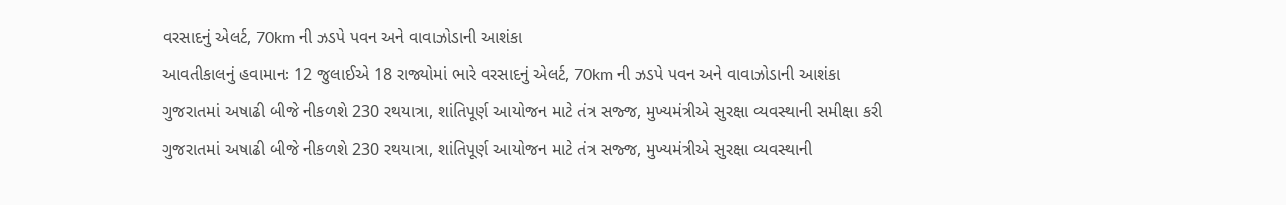વરસાદનું એલર્ટ, 70km ની ઝડપે પવન અને વાવાઝોડાની આશંકા
આવતીકાલનું હવામાનઃ 12 જુલાઈએ 18 રાજ્યોમાં ભારે વરસાદનું એલર્ટ, 70km ની ઝડપે પવન અને વાવાઝોડાની આશંકા
ગુજરાતમાં અષાઢી બીજે નીકળશે 230 રથયાત્રા, શાંતિપૂર્ણ આયોજન માટે તંત્ર સજ્જ, મુખ્યમંત્રીએ સુરક્ષા વ્યવસ્થાની સમીક્ષા કરી
ગુજરાતમાં અષાઢી બીજે નીકળશે 230 રથયાત્રા, શાંતિપૂર્ણ આયોજન માટે તંત્ર સજ્જ, મુખ્યમંત્રીએ સુરક્ષા વ્યવસ્થાની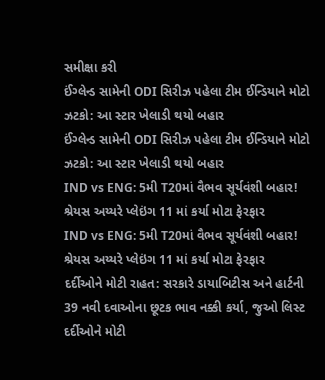સમીક્ષા કરી
ઈંગ્લેન્ડ સામેની ODI સિરીઝ પહેલા ટીમ ઈન્ડિયાને મોટો ઝટકો: આ સ્ટાર ખેલાડી થયો બહાર
ઈંગ્લેન્ડ સામેની ODI સિરીઝ પહેલા ટીમ ઈન્ડિયાને મોટો ઝટકો: આ સ્ટાર ખેલાડી થયો બહાર
IND vs ENG: 5મી T20માં વૈભવ સૂર્યવંશી બહાર! શ્રેયસ અય્યરે પ્લેઇંગ 11 માં કર્યા મોટા ફેરફાર
IND vs ENG: 5મી T20માં વૈભવ સૂર્યવંશી બહાર! શ્રેયસ અય્યરે પ્લેઇંગ 11 માં કર્યા મોટા ફેરફાર
દર્દીઓને મોટી રાહત: સરકારે ડાયાબિટીસ અને હાર્ટની 39 નવી દવાઓના છૂટક ભાવ નક્કી કર્યા, જુઓ લિસ્ટ
દર્દીઓને મોટી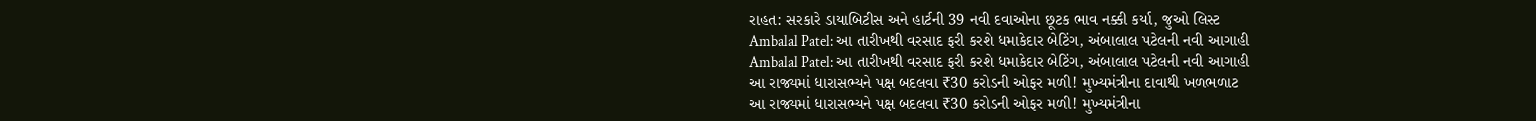રાહત: સરકારે ડાયાબિટીસ અને હાર્ટની 39 નવી દવાઓના છૂટક ભાવ નક્કી કર્યા, જુઓ લિસ્ટ
Ambalal Patel: આ તારીખથી વરસાદ ફરી કરશે ધમાકેદાર બેટિંગ, અંબાલાલ પટેલની નવી આગાહી
Ambalal Patel: આ તારીખથી વરસાદ ફરી કરશે ધમાકેદાર બેટિંગ, અંબાલાલ પટેલની નવી આગાહી
આ રાજ્યમાં ધારાસભ્યને પક્ષ બદલવા ₹30 કરોડની ઓફર મળી! મુખ્યમંત્રીના દાવાથી ખળભળાટ
આ રાજ્યમાં ધારાસભ્યને પક્ષ બદલવા ₹30 કરોડની ઓફર મળી! મુખ્યમંત્રીના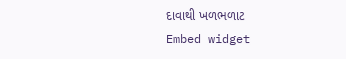દાવાથી ખળભળાટ
Embed widget